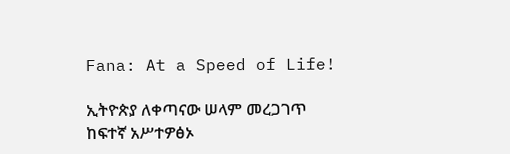Fana: At a Speed of Life!

ኢትዮጵያ ለቀጣናው ሠላም መረጋገጥ ከፍተኛ አሥተዎፅኦ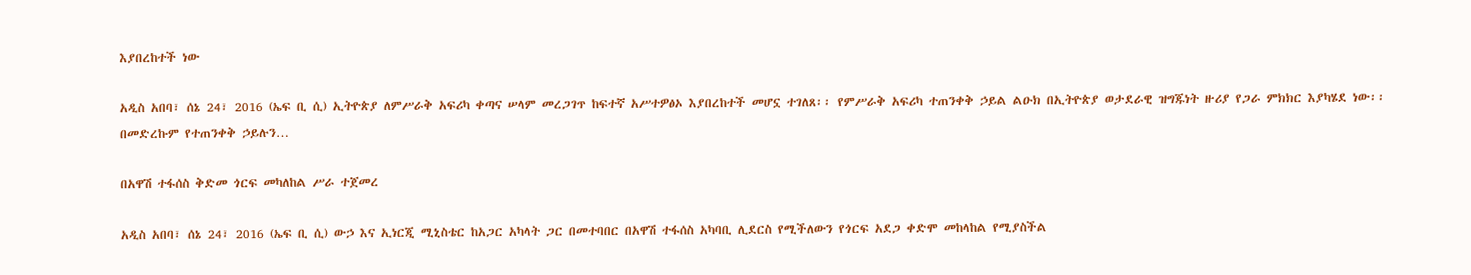እያበረከተች ነው

አዲስ አበባ፣ ሰኔ 24፣ 2016 (ኤፍ ቢ ሲ) ኢትዮጵያ ለምሥራቅ አፍሪካ ቀጣና ሠላም መረጋገጥ ከፍተኛ አሥተዎፅኦ እያበረከተች መሆኗ ተገለጸ፡፡ የምሥራቅ አፍሪካ ተጠንቀቅ ኃይል ልዑክ በኢትዮጵያ ወታደራዊ ዝግጁነት ዙሪያ የጋራ ምክክር እያካሄደ ነው፡፡ በመድረኩም የተጠንቀቅ ኃይሉን…

በአዋሽ ተፋሰስ ቅድመ ጎርፍ መካለከል ሥራ ተጀመረ

አዲስ አበባ፣ ሰኔ 24፣ 2016 (ኤፍ ቢ ሲ) ውኃ እና ኢነርጂ ሚኒስቴር ከአጋር አካላት ጋር በመተባበር በአዋሽ ተፋሰስ አካባቢ ሊደርስ የሚችለውን የጎርፍ አደጋ ቀድሞ መከላከል የሚያስችል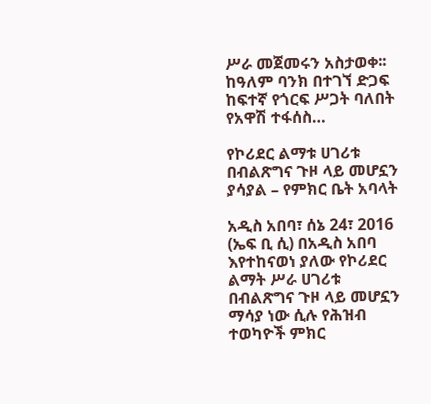ሥራ መጀመሩን አስታወቀ፡፡ ከዓለም ባንክ በተገኘ ድጋፍ ከፍተኛ የጎርፍ ሥጋት ባለበት የአዋሽ ተፋሰስ…

የኮሪደር ልማቱ ሀገሪቱ በብልጽግና ጉዞ ላይ መሆኗን ያሳያል – የምክር ቤት አባላት

አዲስ አበባ፣ ሰኔ 24፣ 2016 (ኤፍ ቢ ሲ) በአዲስ አበባ እየተከናወነ ያለው የኮሪደር ልማት ሥራ ሀገሪቱ በብልጽግና ጉዞ ላይ መሆኗን ማሳያ ነው ሲሉ የሕዝብ ተወካዮች ምክር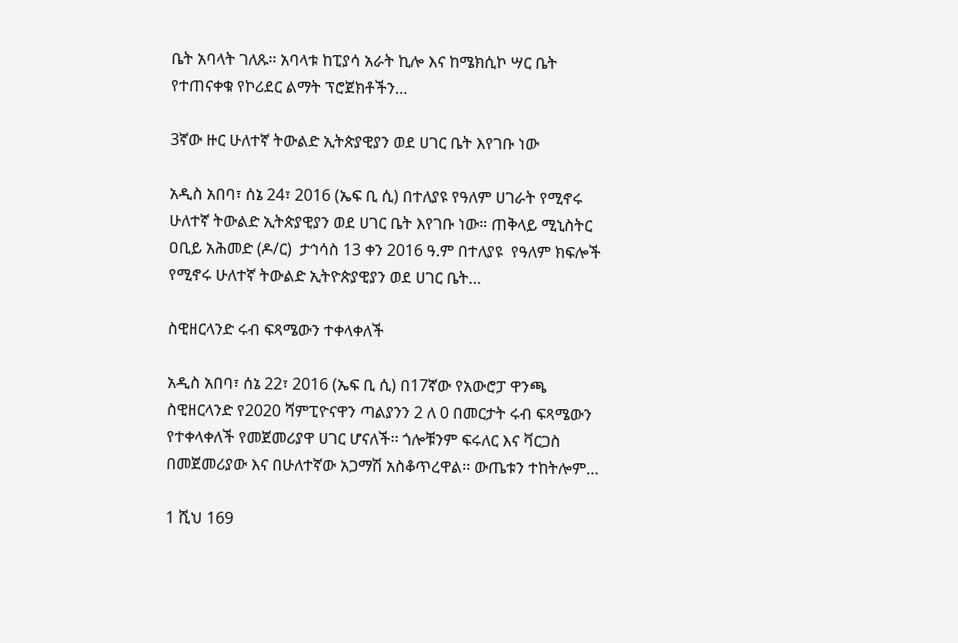ቤት አባላት ገለጹ፡፡ አባላቱ ከፒያሳ አራት ኪሎ እና ከሜክሲኮ ሣር ቤት የተጠናቀቁ የኮሪደር ልማት ፕሮጀክቶችን…

3ኛው ዙር ሁለተኛ ትውልድ ኢትጵያዊያን ወደ ሀገር ቤት እየገቡ ነው

አዲስ አበባ፣ ሰኔ 24፣ 2016 (ኤፍ ቢ ሲ) በተለያዩ የዓለም ሀገራት የሚኖሩ ሁለተኛ ትውልድ ኢትጵያዊያን ወደ ሀገር ቤት እየገቡ ነው። ጠቅላይ ሚኒስትር ዐቢይ አሕመድ (ዶ/ር)  ታኅሳስ 13 ቀን 2016 ዓ.ም በተለያዩ  የዓለም ክፍሎች የሚኖሩ ሁለተኛ ትውልድ ኢትዮጵያዊያን ወደ ሀገር ቤት…

ስዊዘርላንድ ሩብ ፍጻሜውን ተቀላቀለች

አዲስ አበባ፣ ሰኔ 22፣ 2016 (ኤፍ ቢ ሲ) በ17ኛው የአውሮፓ ዋንጫ ስዊዘርላንድ የ2020 ሻምፒዮናዋን ጣልያንን 2 ለ 0 በመርታት ሩብ ፍጻሜውን የተቀላቀለች የመጀመሪያዋ ሀገር ሆናለች፡፡ ጎሎቹንም ፍሩለር እና ቫርጋስ በመጀመሪያው እና በሁለተኛው አጋማሽ አስቆጥረዋል፡፡ ውጤቱን ተከትሎም…

1 ሺህ 169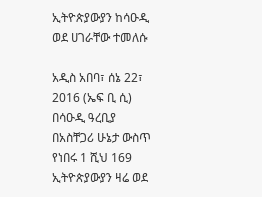ኢትዮጵያውያን ከሳዑዲ ወደ ሀገራቸው ተመለሱ

አዲስ አበባ፣ ሰኔ 22፣ 2016 (ኤፍ ቢ ሲ) በሳዑዲ ዓረቢያ በአስቸጋሪ ሁኔታ ውስጥ የነበሩ 1 ሺህ 169 ኢትዮጵያውያን ዛሬ ወደ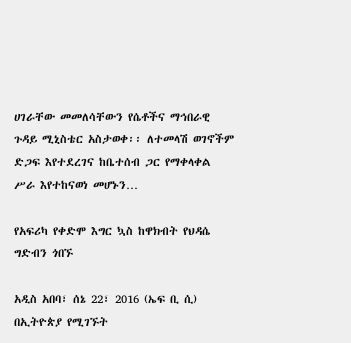ሀገራቸው መመለሳቸውን የሴቶችና ማኅበራዊ ጉዳይ ሚኒስቴር አስታወቀ፡፡ ለተመላሽ ወገኖችም ድጋፍ እየተደረገና ከቤተሰብ ጋር የማቀላቀል ሥራ እየተከናወነ መሆኑን…

የአፍሪካ የቀድሞ እግር ኳስ ከዋክብት የህዳሴ ግድብን ጎበኙ

አዲስ አበባ፣ ሰኔ 22፣ 2016 (ኤፍ ቢ ሲ) በኢትዮጵያ የሚገኙት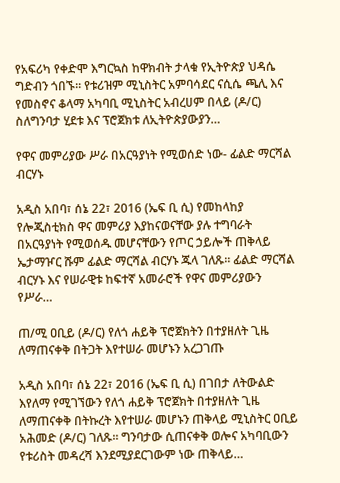የአፍሪካ የቀድሞ እግርኳስ ከዋክብት ታላቁ የኢትዮጵያ ህዳሴ ግድብን ጎበኙ፡፡ የቱሪዝም ሚኒስትር አምባሳደር ናሲሴ ጫሊ እና የመስኖና ቆላማ አካባቢ ሚኒስትር አብረሀም በላይ (ዶ/ር) ስለግንባታ ሂደቱ እና ፕሮጀክቱ ለኢትዮጵያውያን…

የዋና መምሪያው ሥራ በአርዓያነት የሚወሰድ ነው- ፊልድ ማርሻል ብርሃኑ

አዲስ አበባ፣ ሰኔ 22፣ 2016 (ኤፍ ቢ ሲ) የመከላከያ የሎጂስቲክስ ዋና መምሪያ እያከናወናቸው ያሉ ተግባራት በአርዓያነት የሚወሰዱ መሆናቸውን የጦር ኃይሎች ጠቅላይ ኤታማዦር ሹም ፊልድ ማርሻል ብርሃኑ ጁላ ገለጹ፡፡ ፊልድ ማርሻል ብርሃኑ እና የሠራዊቱ ከፍተኛ አመራሮች የዋና መምሪያውን የሥራ…

ጠ/ሚ ዐቢይ (ዶ/ር) የለጎ ሐይቅ ፕሮጀክትን በተያዘለት ጊዜ ለማጠናቀቅ በትጋት እየተሠራ መሆኑን አረጋገጡ

አዲስ አበባ፣ ሰኔ 22፣ 2016 (ኤፍ ቢ ሲ) በገበታ ለትውልድ እየለማ የሚገኘውን የለጎ ሐይቅ ፕሮጀክት በተያዘለት ጊዜ ለማጠናቀቅ በትኩረት እየተሠራ መሆኑን ጠቅላይ ሚኒስትር ዐቢይ አሕመድ (ዶ/ር) ገለጹ፡፡ ግንባታው ሲጠናቀቅ ወሎና አካባቢውን የቱሪስት መዳረሻ እንደሚያደርገውም ነው ጠቅላይ…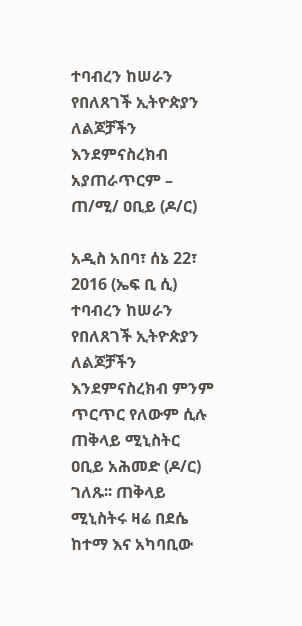ተባብረን ከሠራን የበለጸገች ኢትዮጵያን ለልጆቻችን እንደምናስረክብ አያጠራጥርም – ጠ/ሚ/ ዐቢይ (ዶ/ር)

አዲስ አበባ፣ ሰኔ 22፣ 2016 (ኤፍ ቢ ሲ) ተባብረን ከሠራን የበለጸገች ኢትዮጵያን ለልጆቻችን እንደምናስረክብ ምንም ጥርጥር የለውም ሲሉ ጠቅላይ ሚኒስትር ዐቢይ አሕመድ (ዶ/ር) ገለጹ፡፡ ጠቅላይ ሚኒስትሩ ዛሬ በደሴ ከተማ እና አካባቢው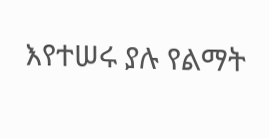እየተሠሩ ያሉ የልማት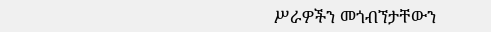ሥራዎችን መጎብኘታቸውን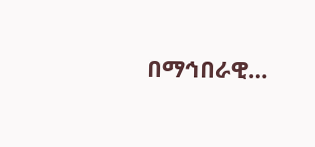በማኅበራዊ…